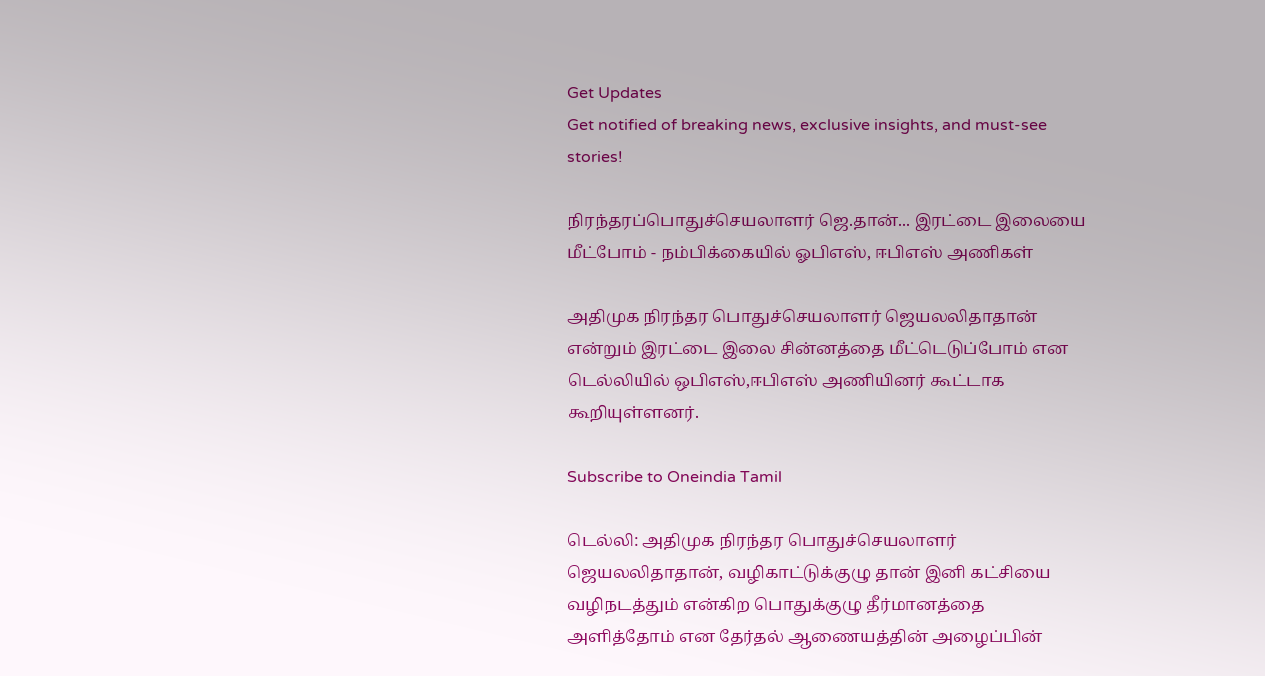Get Updates
Get notified of breaking news, exclusive insights, and must-see stories!

நிரந்தரப்பொதுச்செயலாளர் ஜெ.தான்... இரட்டை இலையை மீட்போம் - நம்பிக்கையில் ஓபிஎஸ், ஈபிஎஸ் அணிகள்

அதிமுக நிரந்தர பொதுச்செயலாளர் ஜெயலலிதாதான் என்றும் இரட்டை இலை சின்னத்தை மீட்டெடுப்போம் என டெல்லியில் ஒபிஎஸ்,ஈபிஎஸ் அணியினர் கூட்டாக கூறியுள்ளனர்.

Subscribe to Oneindia Tamil

டெல்லி: அதிமுக நிரந்தர பொதுச்செயலாளர் ஜெயலலிதாதான், வழிகாட்டுக்குழு தான் இனி கட்சியை வழிநடத்தும் என்கிற பொதுக்குழு தீர்மானத்தை அளித்தோம் என தேர்தல் ஆணையத்தின் அழைப்பின்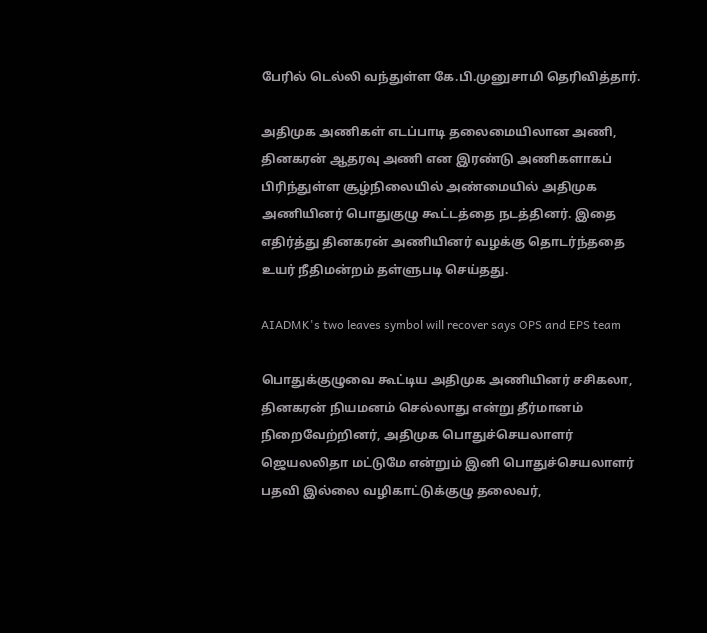பேரில் டெல்லி வந்துள்ள கே.பி.முனுசாமி தெரிவித்தார்.

அதிமுக அணிகள் எடப்பாடி தலைமையிலான அணி, தினகரன் ஆதரவு அணி என இரண்டு அணிகளாகப் பிரிந்துள்ள சூழ்நிலையில் அண்மையில் அதிமுக அணியினர் பொதுகுழு கூட்டத்தை நடத்தினர். இதை எதிர்த்து தினகரன் அணியினர் வழக்கு தொடர்ந்ததை உயர் நீதிமன்றம் தள்ளுபடி செய்தது.

AIADMK's two leaves symbol will recover says OPS and EPS team

பொதுக்குழுவை கூட்டிய அதிமுக அணியினர் சசிகலா, தினகரன் நியமனம் செல்லாது என்று தீர்மானம் நிறைவேற்றினர், அதிமுக பொதுச்செயலாளர் ஜெயலலிதா மட்டுமே என்றும் இனி பொதுச்செயலாளர் பதவி இல்லை வழிகாட்டுக்குழு தலைவர்,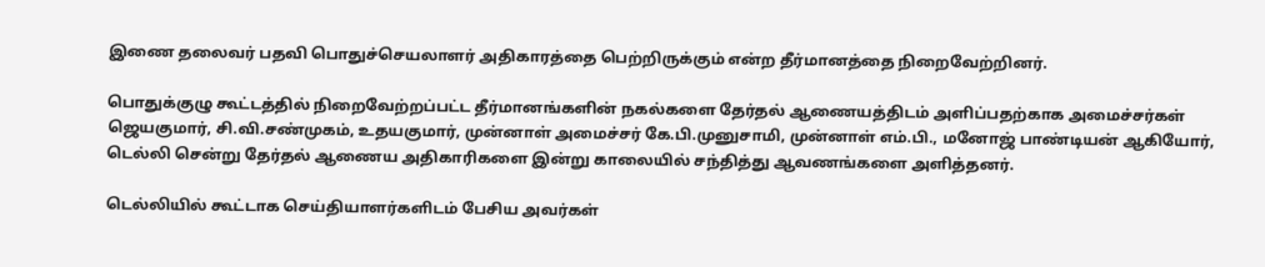இணை தலைவர் பதவி பொதுச்செயலாளர் அதிகாரத்தை பெற்றிருக்கும் என்ற தீர்மானத்தை நிறைவேற்றினர்.

பொதுக்குழு கூட்டத்தில் நிறைவேற்றப்பட்ட தீர்மானங்களின் நகல்களை தேர்தல் ஆணையத்திடம் அளிப்பதற்காக அமைச்சர்கள் ஜெயகுமார், சி.வி.சண்முகம், உதயகுமார், முன்னாள் அமைச்சர் கே.பி.முனுசாமி, முன்னாள் எம்.பி., மனோஜ் பாண்டியன் ஆகியோர், டெல்லி சென்று தேர்தல் ஆணைய அதிகாரிகளை இன்று காலையில் சந்தித்து ஆவணங்களை அளித்தனர்.

டெல்லியில் கூட்டாக செய்தியாளர்களிடம் பேசிய அவர்கள்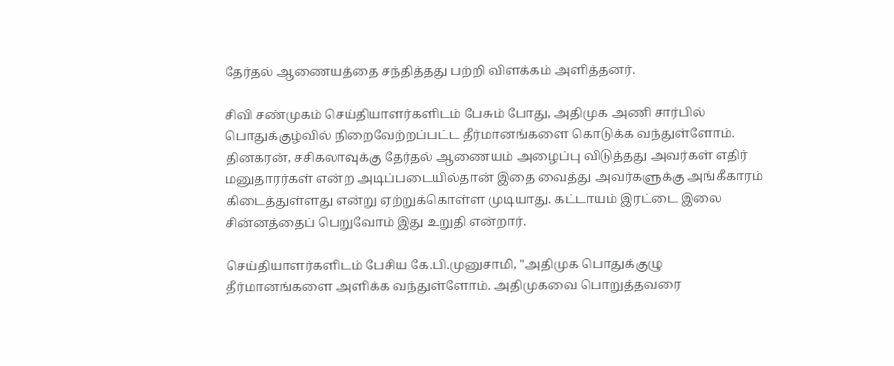தேர்தல் ஆணையத்தை சந்தித்தது பற்றி விளக்கம் அளித்தனர்.

சிவி சண்முகம் செய்தியாளர்களிடம் பேசும் போது, அதிமுக அணி சார்பில் பொதுக்குழ்வில் நிறைவேற்றப்பட்ட தீர்மானங்களை கொடுக்க வந்துள்ளோம். தினகரன், சசிகலாவுக்கு தேர்தல் ஆணையம் அழைப்பு விடுத்தது அவர்கள் எதிர் மனுதாரர்கள் என்ற அடிப்படையில்தான் இதை வைத்து அவர்களுக்கு அங்கீகாரம் கிடைத்துள்ளது என்று ஏற்றுக்கொள்ள முடியாது. கட்டாயம் இரட்டை இலை சின்னத்தைப் பெறுவோம் இது உறுதி என்றார்.

செய்தியாளர்களிடம் பேசிய கே.பி.முனுசாமி, "அதிமுக பொதுக்குழு தீர்மானங்களை அளிக்க வந்துள்ளோம். அதிமுகவை பொறுத்தவரை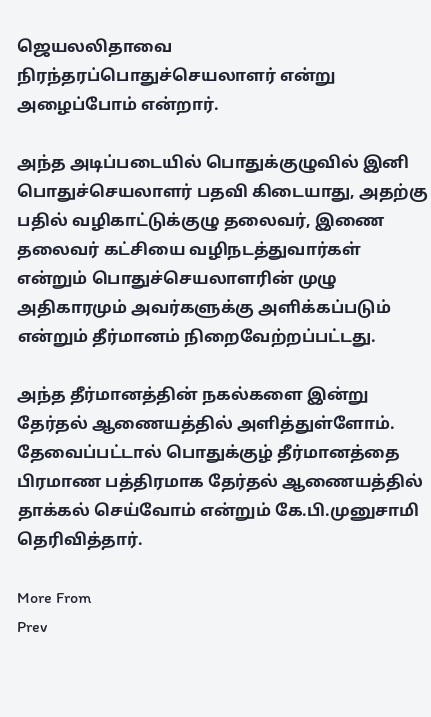ஜெயலலிதாவை நிரந்தரப்பொதுச்செயலாளர் என்று அழைப்போம் என்றார்.

அந்த அடிப்படையில் பொதுக்குழுவில் இனி பொதுச்செயலாளர் பதவி கிடையாது, அதற்கு பதில் வழிகாட்டுக்குழு தலைவர், இணை தலைவர் கட்சியை வழிநடத்துவார்கள் என்றும் பொதுச்செயலாளரின் முழு அதிகாரமும் அவர்களுக்கு அளிக்கப்படும் என்றும் தீர்மானம் நிறைவேற்றப்பட்டது.

அந்த தீர்மானத்தின் நகல்களை இன்று தேர்தல் ஆணையத்தில் அளித்துள்ளோம். தேவைப்பட்டால் பொதுக்குழ் தீர்மானத்தை பிரமாண பத்திரமாக தேர்தல் ஆணையத்தில் தாக்கல் செய்வோம் என்றும் கே.பி.முனுசாமி தெரிவித்தார்.

More From
Prev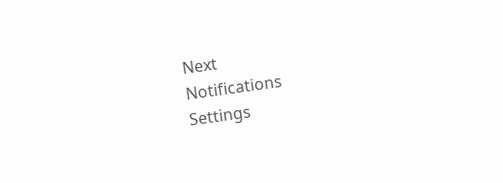Next
Notifications
Settings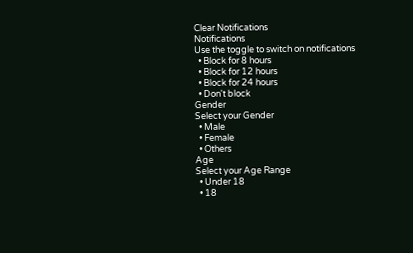Clear Notifications
Notifications
Use the toggle to switch on notifications
  • Block for 8 hours
  • Block for 12 hours
  • Block for 24 hours
  • Don't block
Gender
Select your Gender
  • Male
  • Female
  • Others
Age
Select your Age Range
  • Under 18
  • 18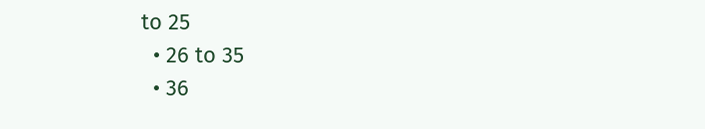to 25
  • 26 to 35
  • 36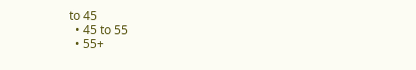to 45
  • 45 to 55
  • 55+